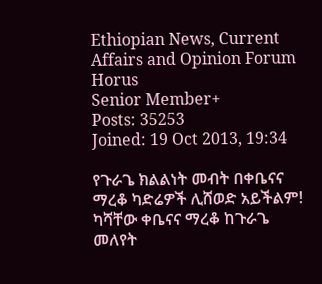Ethiopian News, Current Affairs and Opinion Forum
Horus
Senior Member+
Posts: 35253
Joined: 19 Oct 2013, 19:34

የጉራጌ ክልልነት መብት በቀቤናና ማረቆ ካድሬዎች ሊሸወድ አይችልም! ካሻቸው ቀቤናና ማረቆ ከጉራጌ መለየት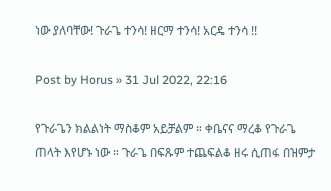ነው ያለባቸው! ጉራጌ ተንሳ! ዘርማ ተንሳ! አርዴ ተንሳ !!

Post by Horus » 31 Jul 2022, 22:16

የጉራጌን ክልልነት ማስቆም አይቻልም ። ቀቤናና ማረቆ የጉራጌ ጠላት እየሆኑ ነው ። ጉራጌ በፍጹም ተጨፍልቆ ዘሩ ሲጠፋ በዝምታ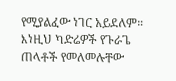የሚያልፈው ነገር አይደለም። እነዚህ ካድሬዎች የጉራጌ ጠላቶች የመለመሉቸው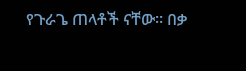የጉራጌ ጠላቶች ናቸው። በቃ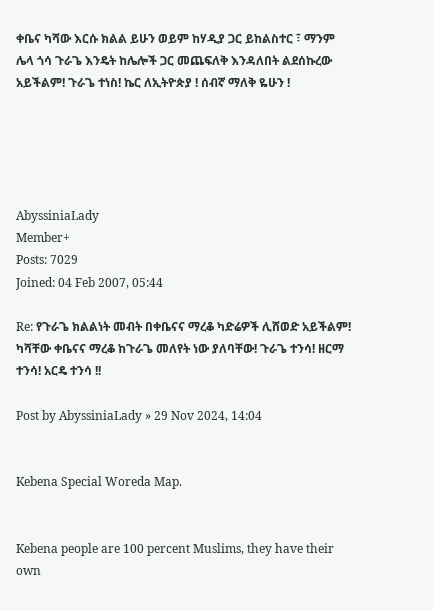ቀቤና ካሻው እርሱ ክልል ይሁን ወይም ከሃዲያ ጋር ይከልስተር ፣ ማንም ሌላ ጎሳ ጉራጌ እንዴት ከሌሎች ጋር መጨፍለቅ እንዳለበት ልደሰኩረው አይችልም! ጉራጌ ተነስ! ኬር ለኢትዮጵያ ! ሰብኛ ማለቅ ዬሁን !





AbyssiniaLady
Member+
Posts: 7029
Joined: 04 Feb 2007, 05:44

Re: የጉራጌ ክልልነት መብት በቀቤናና ማረቆ ካድሬዎች ሊሸወድ አይችልም! ካሻቸው ቀቤናና ማረቆ ከጉራጌ መለየት ነው ያለባቸው! ጉራጌ ተንሳ! ዘርማ ተንሳ! አርዴ ተንሳ !!

Post by AbyssiniaLady » 29 Nov 2024, 14:04


Kebena Special Woreda Map.


Kebena people are 100 percent Muslims, they have their own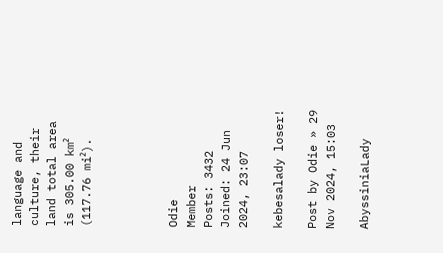language and culture, their land total area is 305.00 km² (117.76 mi²).




Odie
Member
Posts: 3432
Joined: 24 Jun 2024, 23:07

kebesalady loser!

Post by Odie » 29 Nov 2024, 15:03

AbyssiniaLady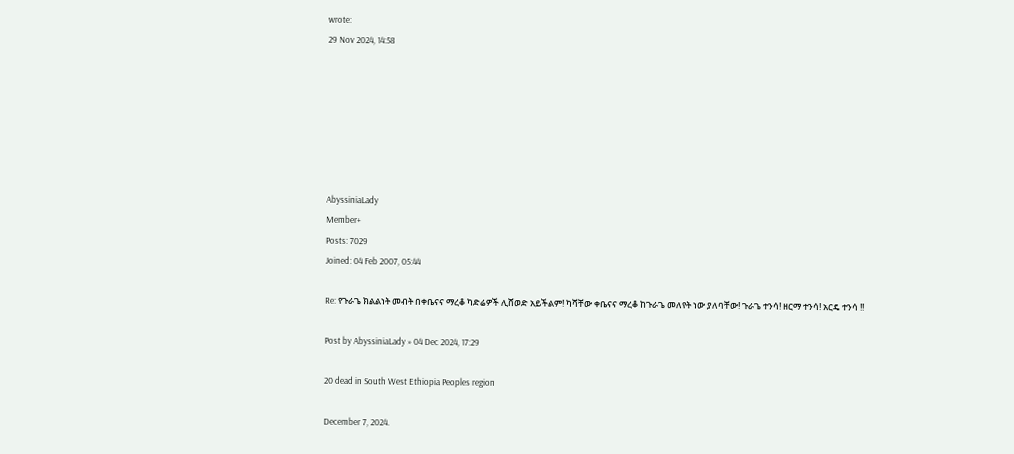wrote:
29 Nov 2024, 14:58







AbyssiniaLady
Member+
Posts: 7029
Joined: 04 Feb 2007, 05:44

Re: የጉራጌ ክልልነት መብት በቀቤናና ማረቆ ካድሬዎች ሊሸወድ አይችልም! ካሻቸው ቀቤናና ማረቆ ከጉራጌ መለየት ነው ያለባቸው! ጉራጌ ተንሳ! ዘርማ ተንሳ! አርዴ ተንሳ !!

Post by AbyssiniaLady » 04 Dec 2024, 17:29

20 dead in South West Ethiopia Peoples region

December 7, 2024.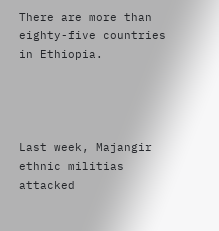There are more than eighty-five countries in Ethiopia.




Last week, Majangir ethnic militias attacked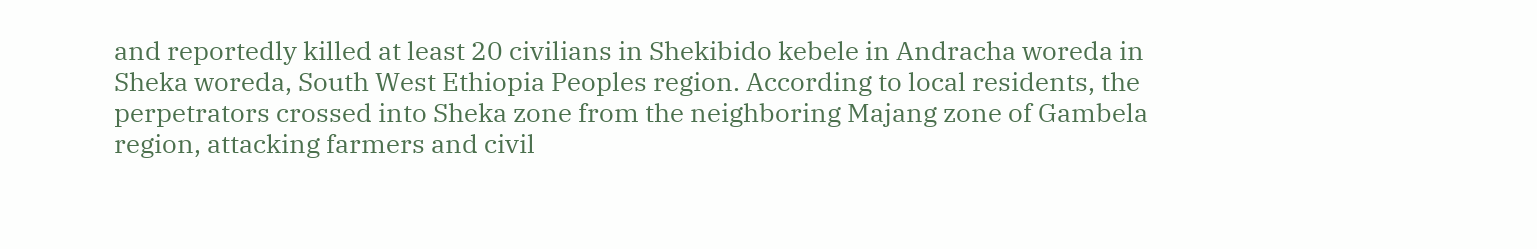and reportedly killed at least 20 civilians in Shekibido kebele in Andracha woreda in Sheka woreda, South West Ethiopia Peoples region. According to local residents, the perpetrators crossed into Sheka zone from the neighboring Majang zone of Gambela region, attacking farmers and civil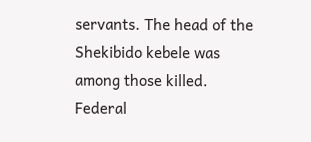servants. The head of the Shekibido kebele was among those killed. Federal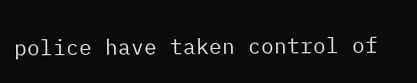police have taken control of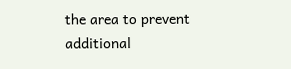the area to prevent additional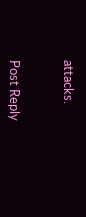attacks.


Post Reply